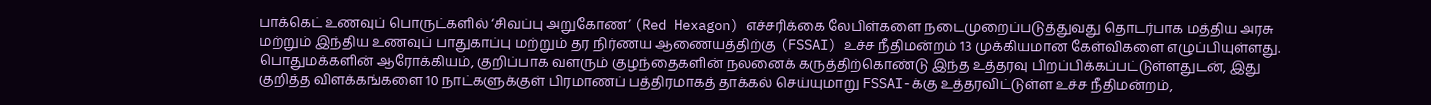பாக்கெட் உணவுப் பொருட்களில் ‘சிவப்பு அறுகோண’ (Red Hexagon) எச்சரிக்கை லேபிள்களை நடைமுறைப்படுத்துவது தொடர்பாக மத்திய அரசு மற்றும் இந்திய உணவுப் பாதுகாப்பு மற்றும் தர நிர்ணய ஆணையத்திற்கு (FSSAI) உச்ச நீதிமன்றம் 13 முக்கியமான கேள்விகளை எழுப்பியுள்ளது.
பொதுமக்களின் ஆரோக்கியம், குறிப்பாக வளரும் குழந்தைகளின் நலனைக் கருத்திற்கொண்டு இந்த உத்தரவு பிறப்பிக்கப்பட்டுள்ளதுடன், இது குறித்த விளக்கங்களை 10 நாட்களுக்குள் பிரமாணப் பத்திரமாகத் தாக்கல் செய்யுமாறு FSSAI-க்கு உத்தரவிட்டுள்ள உச்ச நீதிமன்றம்,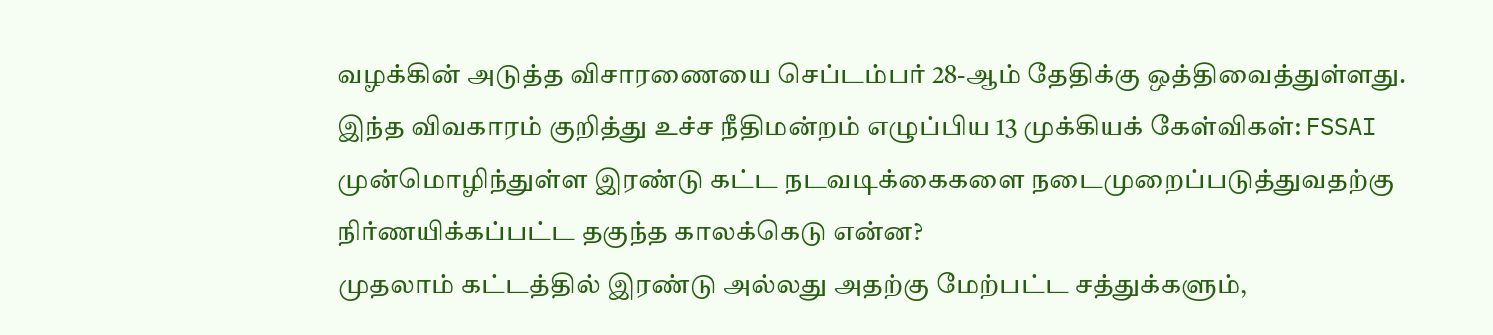வழக்கின் அடுத்த விசாரணையை செப்டம்பர் 28-ஆம் தேதிக்கு ஒத்திவைத்துள்ளது.
இந்த விவகாரம் குறித்து உச்ச நீதிமன்றம் எழுப்பிய 13 முக்கியக் கேள்விகள்: FSSAI முன்மொழிந்துள்ள இரண்டு கட்ட நடவடிக்கைகளை நடைமுறைப்படுத்துவதற்கு நிர்ணயிக்கப்பட்ட தகுந்த காலக்கெடு என்ன?
முதலாம் கட்டத்தில் இரண்டு அல்லது அதற்கு மேற்பட்ட சத்துக்களும்,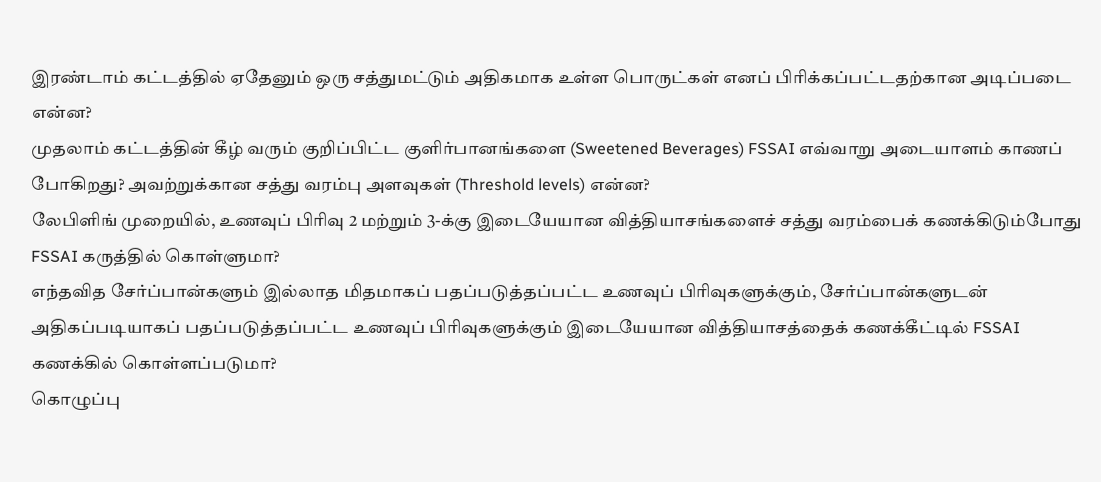இரண்டாம் கட்டத்தில் ஏதேனும் ஒரு சத்துமட்டும் அதிகமாக உள்ள பொருட்கள் எனப் பிரிக்கப்பட்டதற்கான அடிப்படை என்ன?
முதலாம் கட்டத்தின் கீழ் வரும் குறிப்பிட்ட குளிர்பானங்களை (Sweetened Beverages) FSSAI எவ்வாறு அடையாளம் காணப் போகிறது? அவற்றுக்கான சத்து வரம்பு அளவுகள் (Threshold levels) என்ன?
லேபிளிங் முறையில், உணவுப் பிரிவு 2 மற்றும் 3-க்கு இடையேயான வித்தியாசங்களைச் சத்து வரம்பைக் கணக்கிடும்போது FSSAI கருத்தில் கொள்ளுமா?
எந்தவித சேர்ப்பான்களும் இல்லாத மிதமாகப் பதப்படுத்தப்பட்ட உணவுப் பிரிவுகளுக்கும், சேர்ப்பான்களுடன் அதிகப்படியாகப் பதப்படுத்தப்பட்ட உணவுப் பிரிவுகளுக்கும் இடையேயான வித்தியாசத்தைக் கணக்கீட்டில் FSSAI கணக்கில் கொள்ளப்படுமா?
கொழுப்பு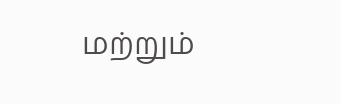மற்றும்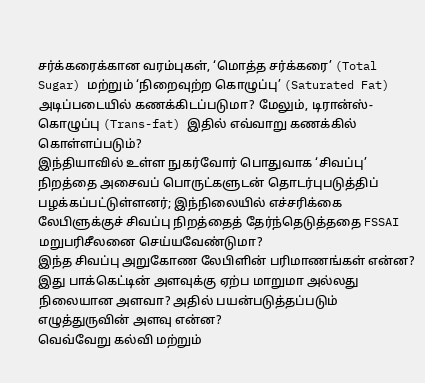சர்க்கரைக்கான வரம்புகள், ‘மொத்த சர்க்கரை’ (Total Sugar) மற்றும் ‘நிறைவுற்ற கொழுப்பு’ (Saturated Fat) அடிப்படையில் கணக்கிடப்படுமா? மேலும், டிரான்ஸ்-கொழுப்பு (Trans-fat) இதில் எவ்வாறு கணக்கில் கொள்ளப்படும்?
இந்தியாவில் உள்ள நுகர்வோர் பொதுவாக ‘சிவப்பு’ நிறத்தை அசைவப் பொருட்களுடன் தொடர்புபடுத்திப் பழக்கப்பட்டுள்ளனர்; இந்நிலையில் எச்சரிக்கை லேபிளுக்குச் சிவப்பு நிறத்தைத் தேர்ந்தெடுத்ததை FSSAI மறுபரிசீலனை செய்யவேண்டுமா?
இந்த சிவப்பு அறுகோண லேபிளின் பரிமாணங்கள் என்ன? இது பாக்கெட்டின் அளவுக்கு ஏற்ப மாறுமா அல்லது நிலையான அளவா? அதில் பயன்படுத்தப்படும் எழுத்துருவின் அளவு என்ன?
வெவ்வேறு கல்வி மற்றும்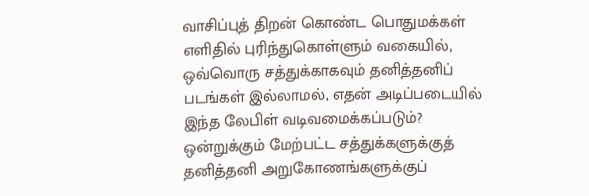வாசிப்புத் திறன் கொண்ட பொதுமக்கள் எளிதில் புரிந்துகொள்ளும் வகையில், ஒவ்வொரு சத்துக்காகவும் தனித்தனிப் படங்கள் இல்லாமல், எதன் அடிப்படையில் இந்த லேபிள் வடிவமைக்கப்படும்?
ஒன்றுக்கும் மேற்பட்ட சத்துக்களுக்குத் தனித்தனி அறுகோணங்களுக்குப்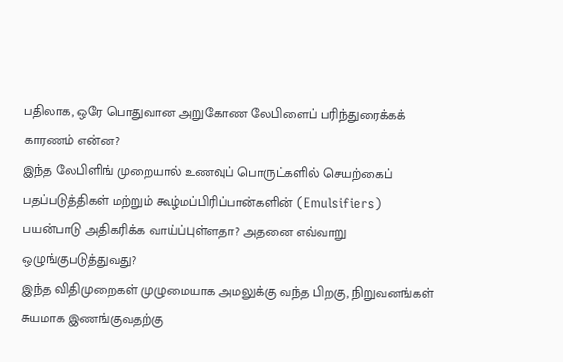பதிலாக, ஒரே பொதுவான அறுகோண லேபிளைப் பரிந்துரைக்கக் காரணம் என்ன?
இந்த லேபிளிங் முறையால் உணவுப் பொருட்களில் செயற்கைப் பதப்படுத்திகள் மற்றும் கூழ்மப்பிரிப்பான்களின் (Emulsifiers) பயன்பாடு அதிகரிக்க வாய்ப்புள்ளதா? அதனை எவ்வாறு ஒழுங்குபடுத்துவது?
இந்த விதிமுறைகள் முழுமையாக அமலுக்கு வந்த பிறகு, நிறுவனங்கள் சுயமாக இணங்குவதற்கு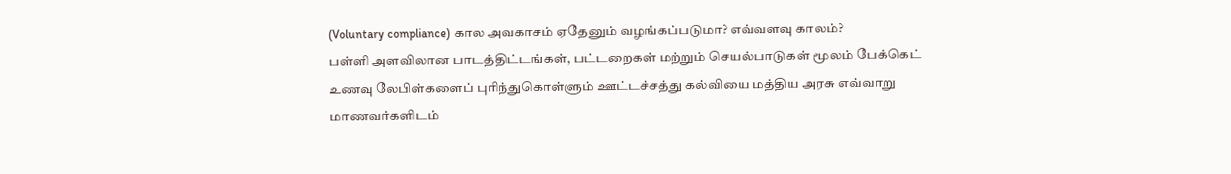(Voluntary compliance) கால அவகாசம் ஏதேனும் வழங்கப்படுமா? எவ்வளவு காலம்?
பள்ளி அளவிலான பாடத்திட்டங்கள், பட்டறைகள் மற்றும் செயல்பாடுகள் மூலம் பேக்கெட் உணவு லேபிள்களைப் புரிந்துகொள்ளும் ஊட்டச்சத்து கல்வியை மத்திய அரசு எவ்வாறு மாணவர்களிடம்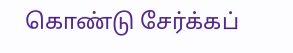கொண்டு சேர்க்கப்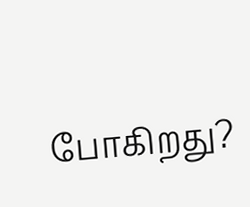போகிறது?